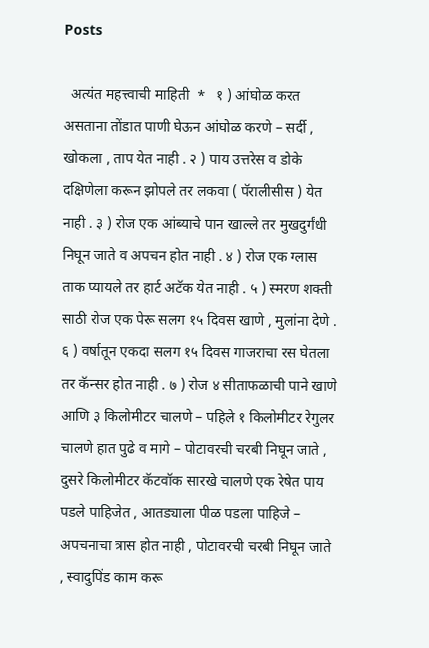Posts

  अत्यंत महत्त्वाची माहिती  *   १ ) आंघोळ करत असताना तोंडात पाणी घेऊन आंघोळ करणे – सर्दी , खोकला , ताप येत नाही . २ ) पाय उत्तरेस व डोके दक्षिणेला करून झोपले तर लकवा ( पॅरालीसीस ) येत नाही . ३ ) रोज एक आंब्याचे पान खाल्ले तर मुखदुर्गंधी निघून जाते व अपचन होत नाही . ४ ) रोज एक ग्लास ताक प्यायले तर हार्ट अटॅक येत नाही . ५ ) स्मरण शक्ती साठी रोज एक पेरू सलग १५ दिवस खाणे , मुलांना देणे . ६ ) वर्षातून एकदा सलग १५ दिवस गाजराचा रस घेतला तर कॅन्सर होत नाही . ७ ) रोज ४ सीताफळाची पाने खाणे आणि ३ किलोमीटर चालणे – पहिले १ किलोमीटर रेगुलर चालणे हात पुढे व मागे – पोटावरची चरबी निघून जाते , दुसरे किलोमीटर कॅटवॉक सारखे चालणे एक रेषेत पाय पडले पाहिजेत , आतड्याला पीळ पडला पाहिजे – अपचनाचा त्रास होत नाही , पोटावरची चरबी निघून जाते , स्वादुपिंड काम करू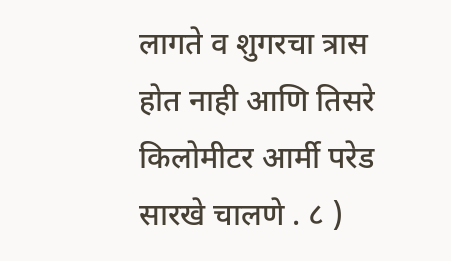लागते व शुगरचा त्रास होत नाही आणि तिसरे किलोमीटर आर्मी परेड सारखे चालणे . ८ )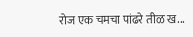रोज एक चमचा पांढरे तीळ ख...